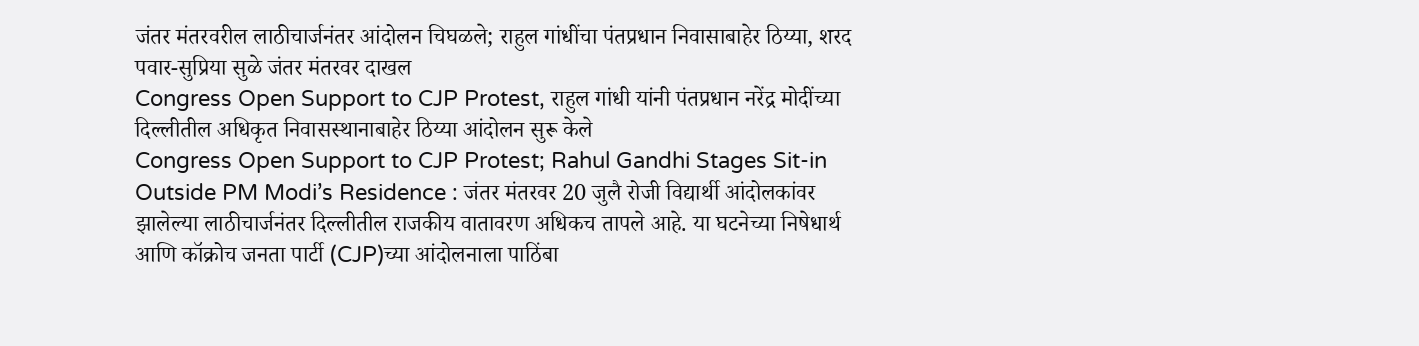जंतर मंतरवरील लाठीचार्जनंतर आंदोलन चिघळले; राहुल गांधींचा पंतप्रधान निवासाबाहेर ठिय्या, शरद पवार-सुप्रिया सुळे जंतर मंतरवर दाखल
Congress Open Support to CJP Protest, राहुल गांधी यांनी पंतप्रधान नरेंद्र मोदींच्या दिल्लीतील अधिकृत निवासस्थानाबाहेर ठिय्या आंदोलन सुरू केले
Congress Open Support to CJP Protest; Rahul Gandhi Stages Sit-in Outside PM Modi’s Residence : जंतर मंतरवर 20 जुलै रोजी विद्यार्थी आंदोलकांवर झालेल्या लाठीचार्जनंतर दिल्लीतील राजकीय वातावरण अधिकच तापले आहे. या घटनेच्या निषेधार्थ आणि कॉक्रोच जनता पार्टी (CJP)च्या आंदोलनाला पाठिंबा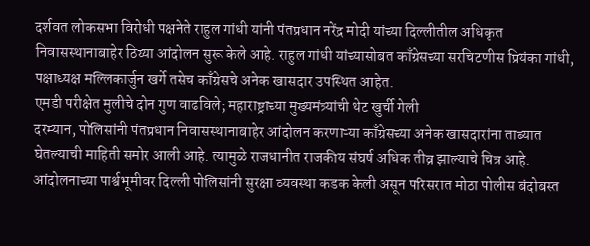दर्शवत लोकसभा विरोधी पक्षनेते राहुल गांधी यांनी पंतप्रधान नरेंद्र मोदी यांच्या दिल्लीतील अधिकृत निवासस्थानाबाहेर ठिय्या आंदोलन सुरू केले आहे. राहुल गांधी यांच्यासोबत काँग्रेसच्या सरचिटणीस प्रियंका गांधी, पक्षाध्यक्ष मल्लिकार्जुन खर्गे तसेच काँग्रेसचे अनेक खासदार उपस्थित आहेत.
एमडी परीक्षेत मुलीचे दोन गुण वाढविले; महाराष्ट्राच्या मुख्यमंत्र्यांची थेट खुर्ची गेली
दरम्यान, पोलिसांनी पंतप्रधान निवासस्थानाबाहेर आंदोलन करणाऱ्या काँग्रेसच्या अनेक खासदारांना ताब्यात घेतल्याची माहिती समोर आली आहे. त्यामुळे राजधानीत राजकीय संघर्ष अधिक तीव्र झाल्याचे चित्र आहे. आंदोलनाच्या पार्श्वभूमीवर दिल्ली पोलिसांनी सुरक्षा व्यवस्था कडक केली असून परिसरात मोठा पोलीस बंदोबस्त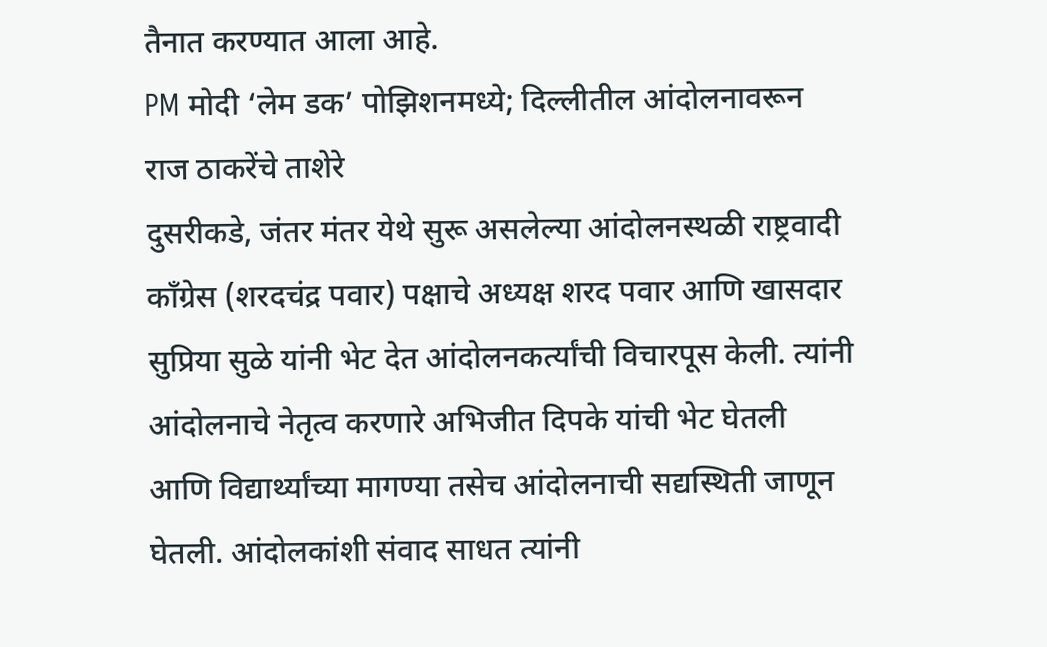तैनात करण्यात आला आहे.
PM मोदी ‘लेम डक’ पोझिशनमध्ये; दिल्लीतील आंदोलनावरून राज ठाकरेंचे ताशेरे
दुसरीकडे, जंतर मंतर येथे सुरू असलेल्या आंदोलनस्थळी राष्ट्रवादी काँग्रेस (शरदचंद्र पवार) पक्षाचे अध्यक्ष शरद पवार आणि खासदार सुप्रिया सुळे यांनी भेट देत आंदोलनकर्त्यांची विचारपूस केली. त्यांनी आंदोलनाचे नेतृत्व करणारे अभिजीत दिपके यांची भेट घेतली आणि विद्यार्थ्यांच्या मागण्या तसेच आंदोलनाची सद्यस्थिती जाणून घेतली. आंदोलकांशी संवाद साधत त्यांनी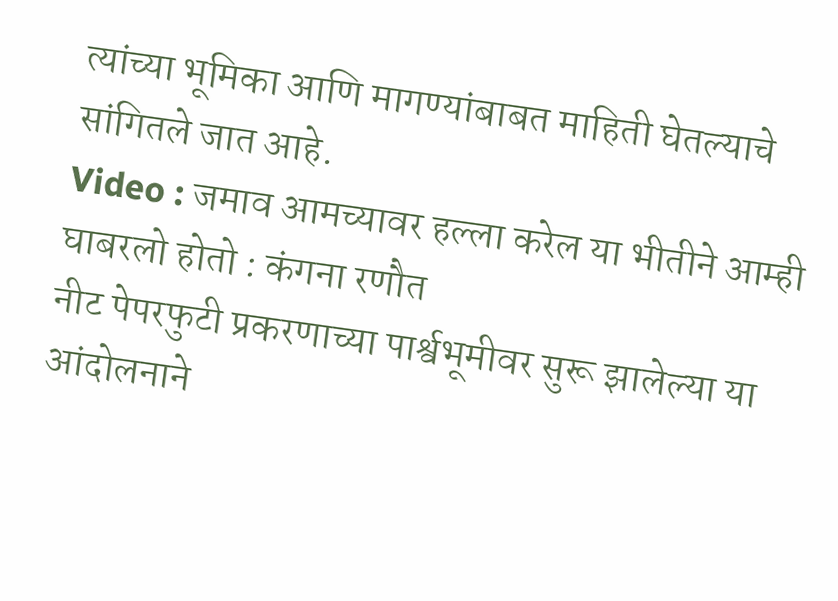त्यांच्या भूमिका आणि मागण्यांबाबत माहिती घेतल्याचे सांगितले जात आहे.
Video : जमाव आमच्यावर हल्ला करेल या भीतीने आम्ही घाबरलो होतो : कंगना रणौत
नीट पेपरफुटी प्रकरणाच्या पार्श्वभूमीवर सुरू झालेल्या या आंदोलनाने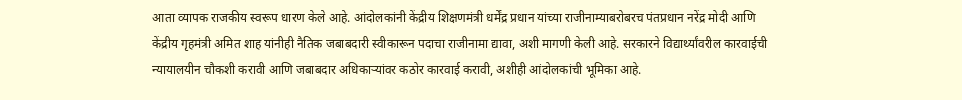आता व्यापक राजकीय स्वरूप धारण केले आहे. आंदोलकांनी केंद्रीय शिक्षणमंत्री धर्मेंद्र प्रधान यांच्या राजीनाम्याबरोबरच पंतप्रधान नरेंद्र मोदी आणि केंद्रीय गृहमंत्री अमित शाह यांनीही नैतिक जबाबदारी स्वीकारून पदाचा राजीनामा द्यावा, अशी मागणी केली आहे. सरकारने विद्यार्थ्यांवरील कारवाईची न्यायालयीन चौकशी करावी आणि जबाबदार अधिकाऱ्यांवर कठोर कारवाई करावी, अशीही आंदोलकांची भूमिका आहे.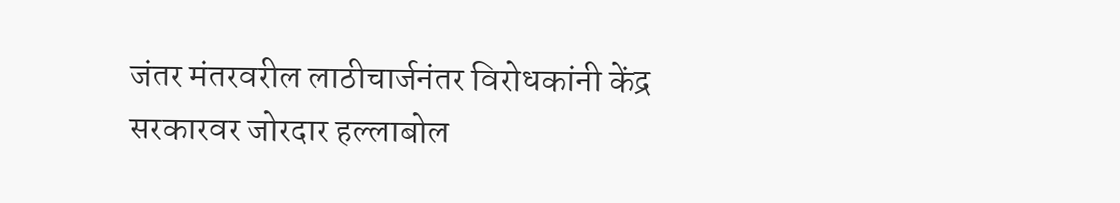जंतर मंतरवरील लाठीचार्जनंतर विरोधकांनी केंद्र सरकारवर जोरदार हल्लाबोल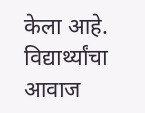केला आहे. विद्यार्थ्यांचा आवाज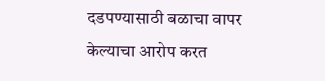दडपण्यासाठी बळाचा वापर केल्याचा आरोप करत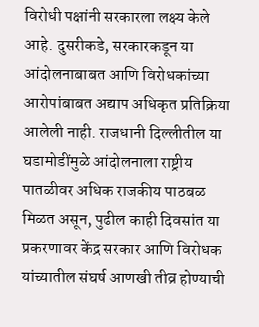विरोधी पक्षांनी सरकारला लक्ष्य केले आहे. दुसरीकडे, सरकारकडून या आंदोलनाबाबत आणि विरोधकांच्या आरोपांबाबत अद्याप अधिकृत प्रतिक्रिया आलेली नाही. राजधानी दिल्लीतील या घडामोडींमुळे आंदोलनाला राष्ट्रीय पातळीवर अधिक राजकीय पाठबळ मिळत असून, पुढील काही दिवसांत या प्रकरणावर केंद्र सरकार आणि विरोधक यांच्यातील संघर्ष आणखी तीव्र होण्याची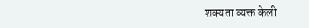शक्यता व्यक्त केली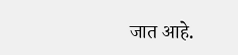जात आहे.